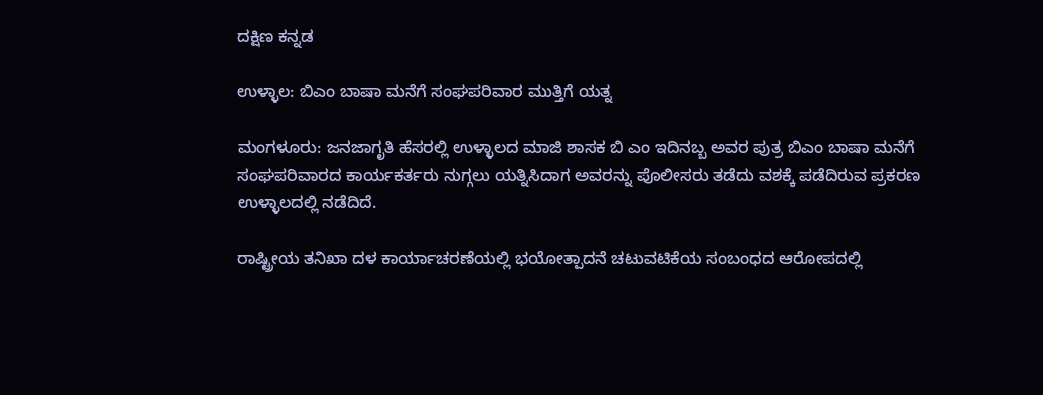ದಕ್ಷಿಣ ಕನ್ನಡ

ಉಳ್ಳಾಲ: ಬಿಎಂ ಬಾಷಾ ಮನೆಗೆ ಸಂಘಪರಿವಾರ ಮುತ್ತಿಗೆ ಯತ್ನ

ಮಂಗಳೂರು: ಜನಜಾಗೃತಿ ಹೆಸರಲ್ಲಿ ಉಳ್ಳಾಲದ ಮಾಜಿ ಶಾಸಕ ಬಿ ಎಂ ಇದಿನಬ್ಬ ಅವರ ಪುತ್ರ ಬಿಎಂ ಬಾಷಾ ಮನೆಗೆ ಸಂಘಪರಿವಾರದ ಕಾರ್ಯಕರ್ತರು ನುಗ್ಗಲು ಯತ್ನಿಸಿದಾಗ ಅವರನ್ನು ಪೊಲೀಸರು ತಡೆದು ವಶಕ್ಕೆ ಪಡೆದಿರುವ ಪ್ರಕರಣ ಉಳ್ಳಾಲದಲ್ಲಿ ನಡೆದಿದೆ.

ರಾಷ್ಟ್ರೀಯ ತನಿಖಾ ದಳ ಕಾರ್ಯಾಚರಣೆಯಲ್ಲಿ ಭಯೋತ್ಪಾದನೆ ಚಟುವಟಿಕೆಯ ಸಂಬಂಧದ ಆರೋಪದಲ್ಲಿ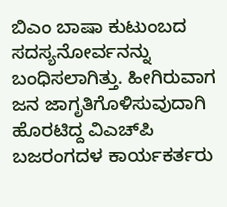ಬಿಎಂ ಬಾಷಾ ಕುಟುಂಬದ ಸದಸ್ಯನೋರ್ವನನ್ನು ಬಂಧಿಸಲಾಗಿತ್ತು. ಹೀಗಿರುವಾಗ ಜನ ಜಾಗೃತಿಗೊಳಿಸುವುದಾಗಿ ಹೊರಟಿದ್ದ ವಿಎಚ್‌ಪಿ ಬಜರಂಗದಳ ಕಾರ್ಯಕರ್ತರು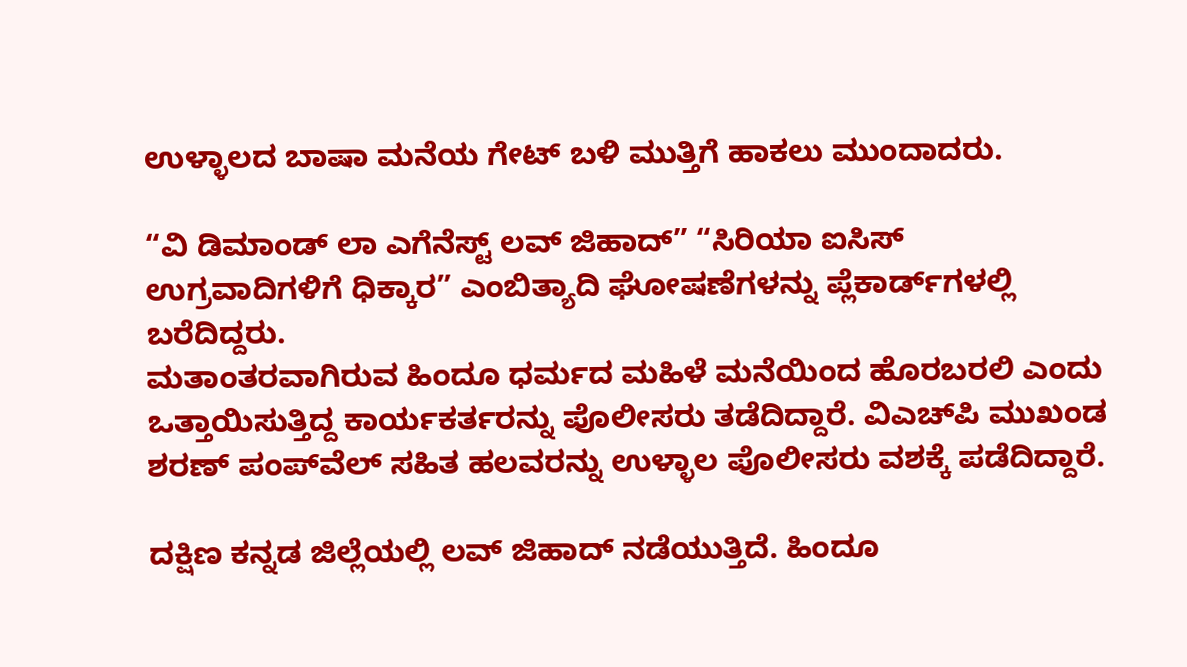ಉಳ್ಳಾಲದ ಬಾಷಾ ಮನೆಯ ಗೇಟ್‌ ಬಳಿ ಮುತ್ತಿಗೆ ಹಾಕಲು ಮುಂದಾದರು.

“ವಿ ಡಿಮಾಂಡ್‌ ಲಾ ಎಗೆನೆಸ್ಟ್ ಲವ್‌ ಜಿಹಾದ್” “ಸಿರಿಯಾ ಐಸಿಸ್ ಉಗ್ರವಾದಿಗಳಿಗೆ ಧಿಕ್ಕಾರ” ಎಂಬಿತ್ಯಾದಿ ಘೋಷಣೆಗಳನ್ನು ಪ್ಲೆಕಾರ್ಡ್‌ಗಳಲ್ಲಿ ಬರೆದಿದ್ದರು.
ಮತಾಂತರವಾಗಿರುವ ಹಿಂದೂ ಧರ್ಮದ ಮಹಿಳೆ ಮನೆಯಿಂದ ಹೊರಬರಲಿ ಎಂದು ಒತ್ತಾಯಿಸುತ್ತಿದ್ದ ಕಾರ್ಯಕರ್ತರನ್ನು ಪೊಲೀಸರು ತಡೆದಿದ್ದಾರೆ. ವಿಎಚ್‌ಪಿ ಮುಖಂಡ ಶರಣ್ ಪಂಪ್‌ವೆಲ್ ಸಹಿತ ಹಲವರನ್ನು ಉಳ್ಳಾಲ ಪೊಲೀಸರು ವಶಕ್ಕೆ ಪಡೆದಿದ್ದಾರೆ.

ದಕ್ಷಿಣ ಕನ್ನಡ ಜಿಲ್ಲೆಯಲ್ಲಿ ಲವ್ ಜಿಹಾದ್‌ ನಡೆಯುತ್ತಿದೆ. ಹಿಂದೂ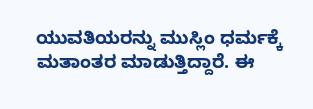ಯುವತಿಯರನ್ನು ಮುಸ್ಲಿಂ ಧರ್ಮಕ್ಕೆ ಮತಾಂತರ ಮಾಡುತ್ತಿದ್ದಾರೆ. ಈ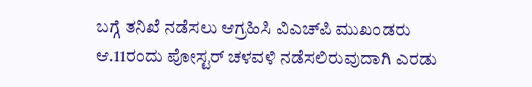ಬಗ್ಗೆ ತನಿಖೆ ನಡೆಸಲು ಆಗ್ರಹಿಸಿ ವಿಎಚ್‌ಪಿ ಮುಖಂಡರು ಆ.11ರಂದು ಪೋಸ್ಟರ್ ಚಳವಳಿ ನಡೆಸಲಿರುವುದಾಗಿ ಎರಡು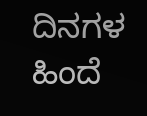ದಿನಗಳ ಹಿಂದೆ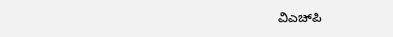ವಿಎಚ್‌ಪಿ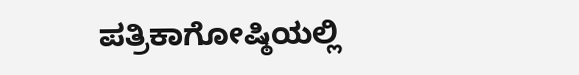ಪತ್ರಿಕಾಗೋಷ್ಠಿಯಲ್ಲಿ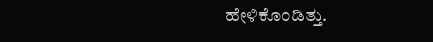ಹೇಳಿಕೊಂಡಿತ್ತು.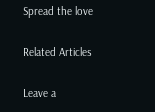Spread the love

Related Articles

Leave a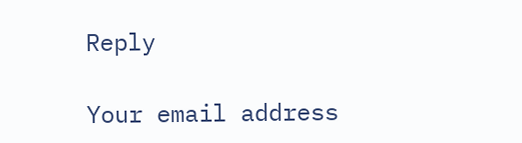Reply

Your email address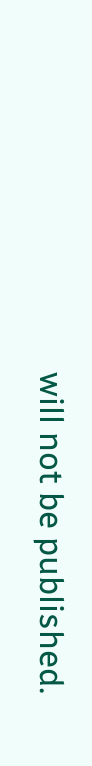will not be published.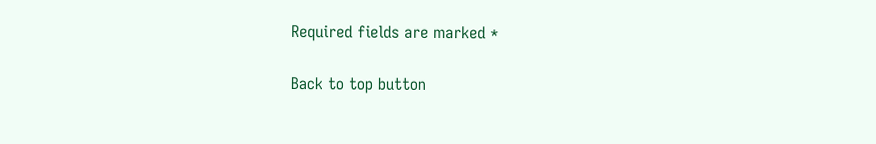Required fields are marked *

Back to top button